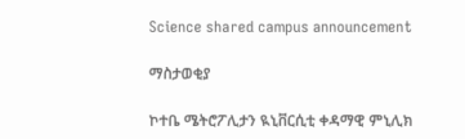Science shared campus announcement

ማስታወቂያ

ኮተቤ ሜትሮፖሊታን ዪኒቨርሲቲ ቀዳማዊ ምኒሊክ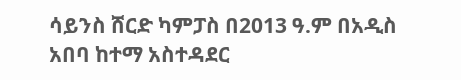ሳይንስ ሸርድ ካምፓስ በ2013 ዓ.ም በአዲስ አበባ ከተማ አስተዳደር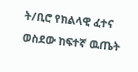ት/ቢሮ የክልላዊ ፈተና ወስደው ከፍተኛ ዉጤት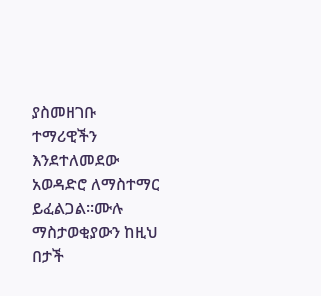ያስመዘገቡ ተማሪዊችን እንደተለመደው አወዳድሮ ለማስተማር ይፈልጋል፡፡ሙሉ ማስታወቂያውን ከዚህ በታች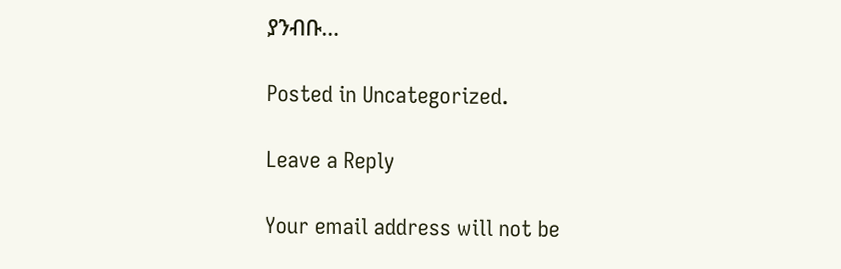ያንብቡ…

Posted in Uncategorized.

Leave a Reply

Your email address will not be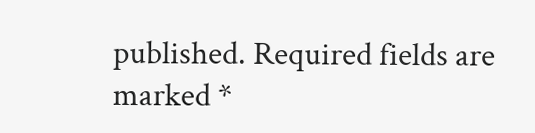published. Required fields are marked *